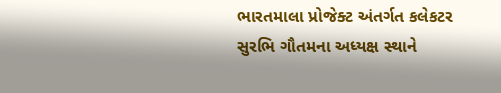ભારતમાલા પ્રોજેક્ટ અંતર્ગત કલેકટર સુરભિ ગૌતમના અધ્યક્ષ સ્થાને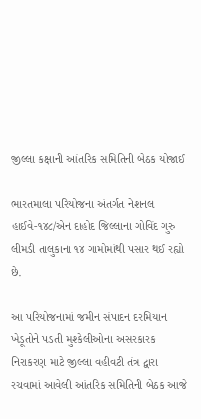જીલ્લા કક્ષાની આંતરિક સમિતિની બેઠક યોજાઈ

ભારતમાલા પરિયોજના અંતર્ગત નેશનલ હાઈવે-૧૪૮/એન દાહોદ જિલ્લાના ગોવિંદ ગુરુ લીમડી તાલુકાના ૧૪ ગામોમાંથી પસાર થઈ રહ્યો છે.

આ પરિયોજનામાં જમીન સંપાદન દરમિયાન ખેડૂતોને પડતી મુશ્કેલીઓના અસરકારક નિરાકરણ માટે જીલ્લા વહીવટી તંત્ર દ્વારા રચવામાં આવેલી આંતરિક સમિતિની બેઠક આજે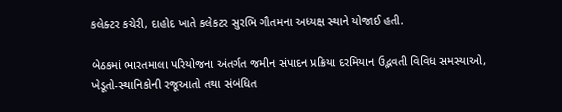કલેક્ટર કચેરી, દાહોદ ખાતે કલેકટર સુરભિ ગૌતમના અધ્યક્ષ સ્થાને યોજાઈ હતી.

બેઠકમાં ભારતમાલા પરિયોજના અંતર્ગત જમીન સંપાદન પ્રક્રિયા દરમિયાન ઉદ્ભવતી વિવિધ સમસ્યાઓ, ખેડૂતો-સ્થાનિકોની રજૂઆતો તથા સંબંધિત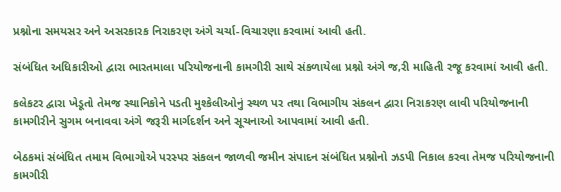પ્રશ્નોના સમયસર અને અસરકારક નિરાકરણ અંગે ચર્ચા-વિચારણા કરવામાં આવી હતી.

સંબંધિત અધિકારીઓ દ્વારા ભારતમાલા પરિયોજનાની કામગીરી સાથે સંકળાયેલા પ્રશ્નો અંગે જ‚રી માહિતી રજૂ કરવામાં આવી હતી.

કલેકટર દ્વારા ખેડૂતો તેમજ સ્થાનિકોને પડતી મુશ્કેલીઓનું સ્થળ પર તથા વિભાગીય સંકલન દ્વારા નિરાકરણ લાવી પરિયોજનાની કામગીરીને સુગમ બનાવવા અંગે જરૂરી માર્ગદર્શન અને સૂચનાઓ આપવામાં આવી હતી.

બેઠકમાં સંબંધિત તમામ વિભાગોએ પરસ્પર સંકલન જાળવી જમીન સંપાદન સંબંધિત પ્રશ્નોનો ઝડપી નિકાલ કરવા તેમજ પરિયોજનાની કામગીરી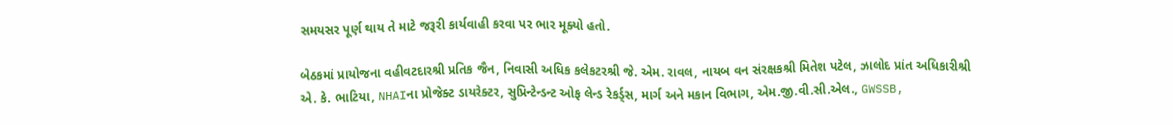સમયસર પૂર્ણ થાય તે માટે જરૂરી કાર્યવાહી કરવા પર ભાર મૂક્યો હતો.

બેઠકમાં પ્રાયોજના વહીવટદારશ્રી પ્રતિક જૈન, નિવાસી અધિક કલેકટરશ્રી જે. એમ. રાવલ, નાયબ વન સંરક્ષકશ્રી મિતેશ પટેલ, ઝાલોદ પ્રાંત અધિકારીશ્રી એ. કે. ભાટિયા, NHAIના પ્રોજેક્ટ ડાયરેક્ટર, સુપ્રિન્ટેન્ડન્ટ ઓફ લેન્ડ રેકર્ડ્સ, માર્ગ અને મકાન વિભાગ, એમ.જી.વી.સી.એલ., GWSSB,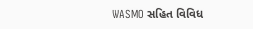WASMO સહિત વિવિધ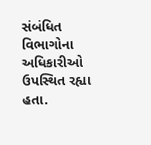સંબંધિત વિભાગોના અધિકારીઓ ઉપસ્થિત રહ્યા હતા.